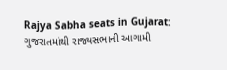Rajya Sabha seats in Gujarat: ગુજરાતમાંથી રાજ્યસભાની આગામી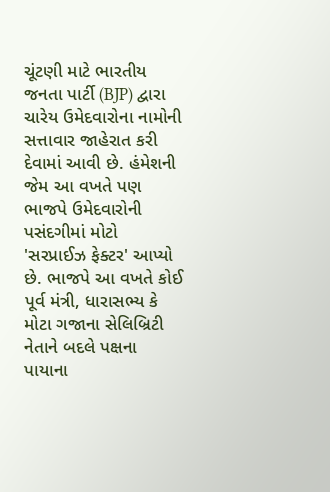ચૂંટણી માટે ભારતીય જનતા પાર્ટી (BJP) દ્વારા ચારેય ઉમેદવારોના નામોની સત્તાવાર જાહેરાત કરી દેવામાં આવી છે. હંમેશની જેમ આ વખતે પણ ભાજપે ઉમેદવારોની પસંદગીમાં મોટો 'સરપ્રાઈઝ ફેક્ટર' આપ્યો છે. ભાજપે આ વખતે કોઈ પૂર્વ મંત્રી, ધારાસભ્ય કે મોટા ગજાના સેલિબ્રિટી નેતાને બદલે પક્ષના પાયાના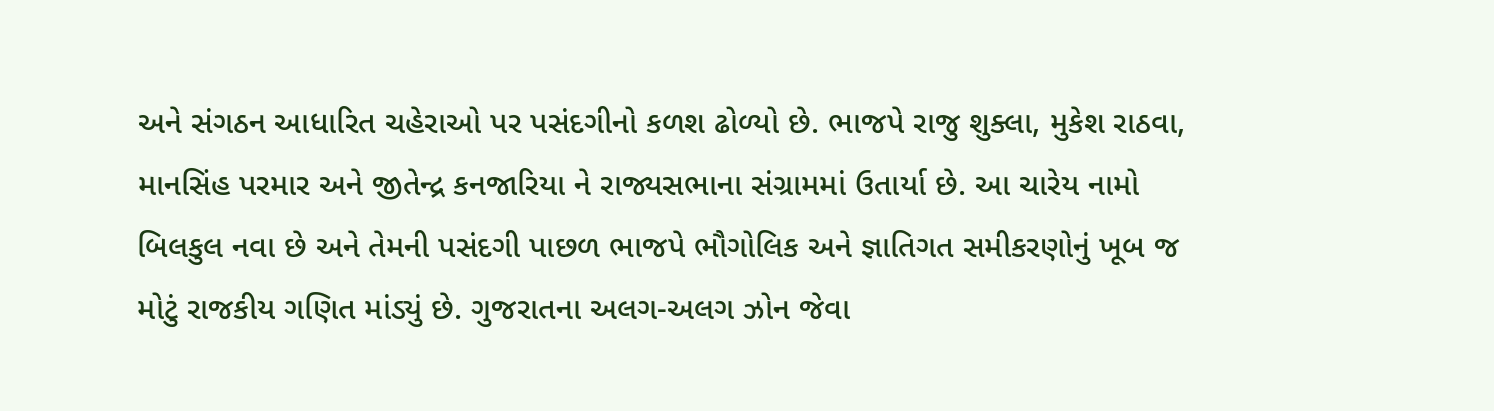અને સંગઠન આધારિત ચહેરાઓ પર પસંદગીનો કળશ ઢોળ્યો છે. ભાજપે રાજુ શુક્લા, મુકેશ રાઠવા, માનસિંહ પરમાર અને જીતેન્દ્ર કનજારિયા ને રાજ્યસભાના સંગ્રામમાં ઉતાર્યા છે. આ ચારેય નામો બિલકુલ નવા છે અને તેમની પસંદગી પાછળ ભાજપે ભૌગોલિક અને જ્ઞાતિગત સમીકરણોનું ખૂબ જ મોટું રાજકીય ગણિત માંડ્યું છે. ગુજરાતના અલગ-અલગ ઝોન જેવા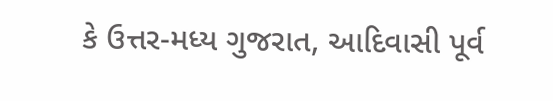કે ઉત્તર-મધ્ય ગુજરાત, આદિવાસી પૂર્વ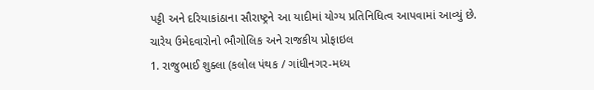પટ્ટી અને દરિયાકાંઠાના સૌરાષ્ટ્રને આ યાદીમાં યોગ્ય પ્રતિનિધિત્વ આપવામાં આવ્યું છે.
ચારેય ઉમેદવારોનો ભૌગોલિક અને રાજકીય પ્રોફાઇલ
1. રાજુભાઈ શુક્લા (કલોલ પંથક / ગાંધીનગર-મધ્ય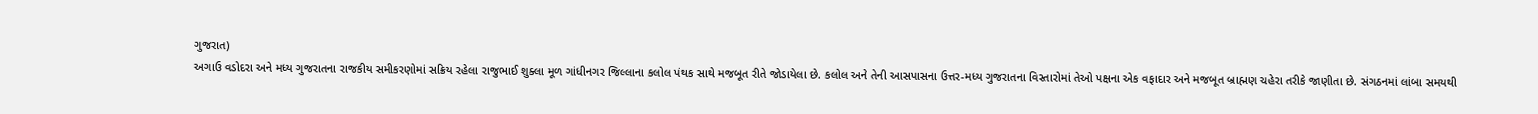ગુજરાત)
અગાઉ વડોદરા અને મધ્ય ગુજરાતના રાજકીય સમીકરણોમાં સક્રિય રહેલા રાજુભાઈ શુક્લા મૂળ ગાંધીનગર જિલ્લાના કલોલ પંથક સાથે મજબૂત રીતે જોડાયેલા છે. કલોલ અને તેની આસપાસના ઉત્તર-મધ્ય ગુજરાતના વિસ્તારોમાં તેઓ પક્ષના એક વફાદાર અને મજબૂત બ્રાહ્મણ ચહેરા તરીકે જાણીતા છે. સંગઠનમાં લાંબા સમયથી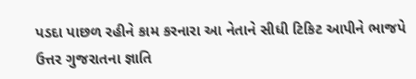પડદા પાછળ રહીને કામ કરનારા આ નેતાને સીધી ટિકિટ આપીને ભાજપે ઉત્તર ગુજરાતના જ્ઞાતિ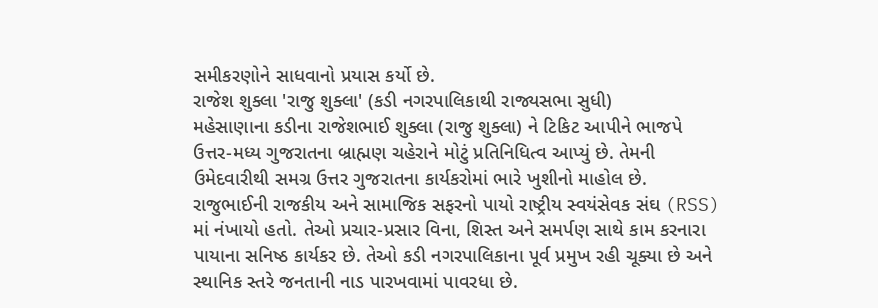સમીકરણોને સાધવાનો પ્રયાસ કર્યો છે.
રાજેશ શુક્લા 'રાજુ શુક્લા' (કડી નગરપાલિકાથી રાજ્યસભા સુધી)
મહેસાણાના કડીના રાજેશભાઈ શુક્લા (રાજુ શુક્લા) ને ટિકિટ આપીને ભાજપે ઉત્તર-મધ્ય ગુજરાતના બ્રાહ્મણ ચહેરાને મોટું પ્રતિનિધિત્વ આપ્યું છે. તેમની ઉમેદવારીથી સમગ્ર ઉત્તર ગુજરાતના કાર્યકરોમાં ભારે ખુશીનો માહોલ છે. રાજુભાઈની રાજકીય અને સામાજિક સફરનો પાયો રાષ્ટ્રીય સ્વયંસેવક સંઘ (RSS) માં નંખાયો હતો. તેઓ પ્રચાર-પ્રસાર વિના, શિસ્ત અને સમર્પણ સાથે કામ કરનારા પાયાના સનિષ્ઠ કાર્યકર છે. તેઓ કડી નગરપાલિકાના પૂર્વ પ્રમુખ રહી ચૂક્યા છે અને સ્થાનિક સ્તરે જનતાની નાડ પારખવામાં પાવરધા છે.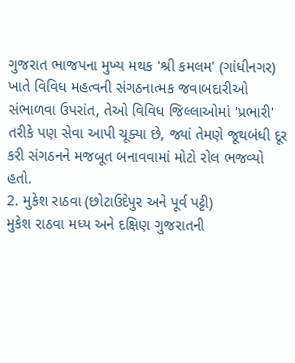ગુજરાત ભાજપના મુખ્ય મથક 'શ્રી કમલમ' (ગાંધીનગર) ખાતે વિવિધ મહત્વની સંગઠનાત્મક જવાબદારીઓ સંભાળવા ઉપરાંત, તેઓ વિવિધ જિલ્લાઓમાં 'પ્રભારી' તરીકે પણ સેવા આપી ચૂક્યા છે, જ્યાં તેમણે જૂથબંધી દૂર કરી સંગઠનને મજબૂત બનાવવામાં મોટો રોલ ભજવ્યો હતો.
2. મુકેશ રાઠવા (છોટાઉદેપુર અને પૂર્વ પટ્ટી)
મુકેશ રાઠવા મધ્ય અને દક્ષિણ ગુજરાતની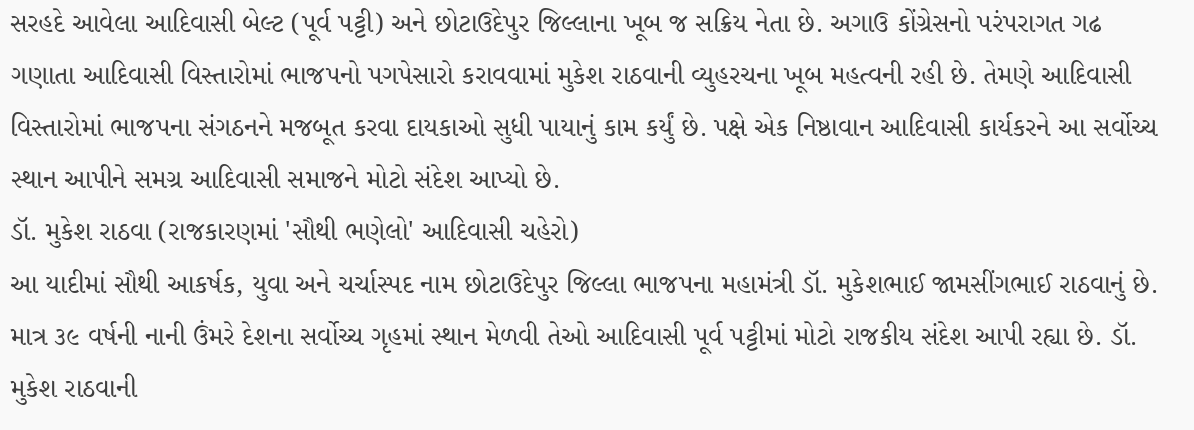સરહદે આવેલા આદિવાસી બેલ્ટ (પૂર્વ પટ્ટી) અને છોટાઉદેપુર જિલ્લાના ખૂબ જ સક્રિય નેતા છે. અગાઉ કોંગ્રેસનો પરંપરાગત ગઢ ગણાતા આદિવાસી વિસ્તારોમાં ભાજપનો પગપેસારો કરાવવામાં મુકેશ રાઠવાની વ્યુહરચના ખૂબ મહત્વની રહી છે. તેમણે આદિવાસી વિસ્તારોમાં ભાજપના સંગઠનને મજબૂત કરવા દાયકાઓ સુધી પાયાનું કામ કર્યું છે. પક્ષે એક નિષ્ઠાવાન આદિવાસી કાર્યકરને આ સર્વોચ્ચ સ્થાન આપીને સમગ્ર આદિવાસી સમાજને મોટો સંદેશ આપ્યો છે.
ડૉ. મુકેશ રાઠવા (રાજકારણમાં 'સૌથી ભણેલો' આદિવાસી ચહેરો)
આ યાદીમાં સૌથી આકર્ષક, યુવા અને ચર્ચાસ્પદ નામ છોટાઉદેપુર જિલ્લા ભાજપના મહામંત્રી ડૉ. મુકેશભાઈ જામસીંગભાઈ રાઠવાનું છે. માત્ર ૩૯ વર્ષની નાની ઉંમરે દેશના સર્વોચ્ચ ગૃહમાં સ્થાન મેળવી તેઓ આદિવાસી પૂર્વ પટ્ટીમાં મોટો રાજકીય સંદેશ આપી રહ્યા છે. ડૉ. મુકેશ રાઠવાની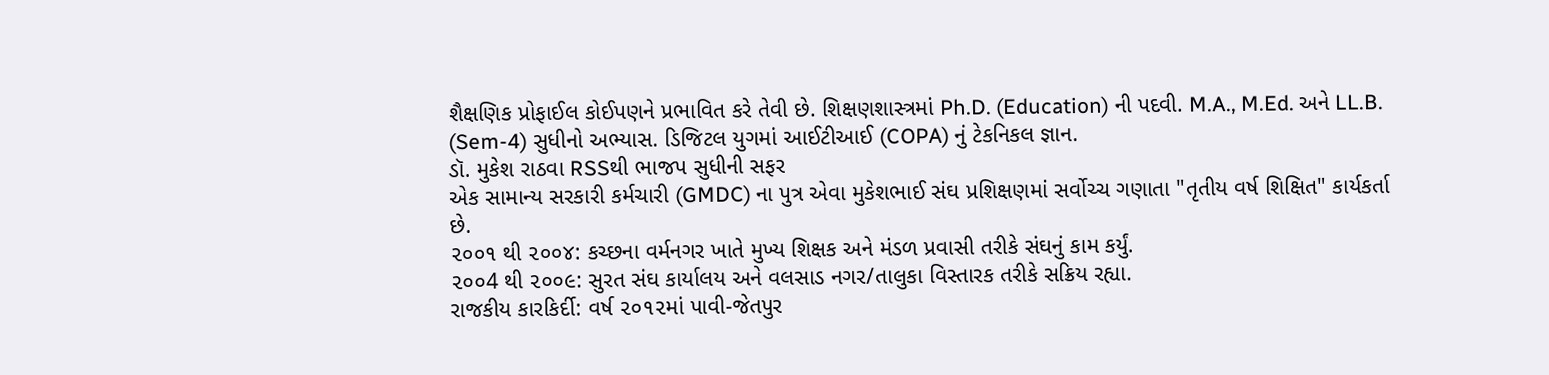શૈક્ષણિક પ્રોફાઈલ કોઈપણને પ્રભાવિત કરે તેવી છે. શિક્ષણશાસ્ત્રમાં Ph.D. (Education) ની પદવી. M.A., M.Ed. અને LL.B. (Sem-4) સુધીનો અભ્યાસ. ડિજિટલ યુગમાં આઈટીઆઈ (COPA) નું ટેકનિકલ જ્ઞાન.
ડૉ. મુકેશ રાઠવા RSSથી ભાજપ સુધીની સફર
એક સામાન્ય સરકારી કર્મચારી (GMDC) ના પુત્ર એવા મુકેશભાઈ સંઘ પ્રશિક્ષણમાં સર્વોચ્ચ ગણાતા "તૃતીય વર્ષ શિક્ષિત" કાર્યકર્તા છે.
૨૦૦૧ થી ૨૦૦૪: કચ્છના વર્મનગર ખાતે મુખ્ય શિક્ષક અને મંડળ પ્રવાસી તરીકે સંઘનું કામ કર્યું.
૨૦૦4 થી ૨૦૦૯: સુરત સંઘ કાર્યાલય અને વલસાડ નગર/તાલુકા વિસ્તારક તરીકે સક્રિય રહ્યા.
રાજકીય કારકિર્દી: વર્ષ ૨૦૧૨માં પાવી-જેતપુર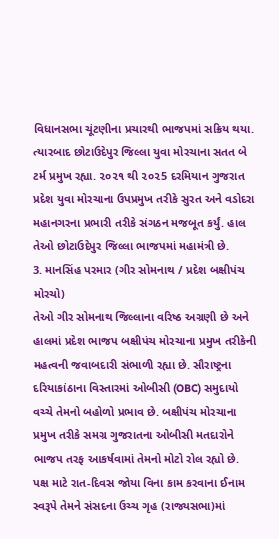વિધાનસભા ચૂંટણીના પ્રચારથી ભાજપમાં સક્રિય થયા. ત્યારબાદ છોટાઉદેપુર જિલ્લા યુવા મોરચાના સતત બે ટર્મ પ્રમુખ રહ્યા. ૨૦૨૧ થી ૨૦૨5 દરમિયાન ગુજરાત પ્રદેશ યુવા મોરચાના ઉપપ્રમુખ તરીકે સુરત અને વડોદરા મહાનગરના પ્રભારી તરીકે સંગઠન મજબૂત કર્યું. હાલ તેઓ છોટાઉદેપુર જિલ્લા ભાજપમાં મહામંત્રી છે.
3. માનસિંહ પરમાર (ગીર સોમનાથ / પ્રદેશ બક્ષીપંચ મોરચો)
તેઓ ગીર સોમનાથ જિલ્લાના વરિષ્ઠ અગ્રણી છે અને હાલમાં પ્રદેશ ભાજપ બક્ષીપંચ મોરચાના પ્રમુખ તરીકેની મહત્વની જવાબદારી સંભાળી રહ્યા છે. સૌરાષ્ટ્રના દરિયાકાંઠાના વિસ્તારમાં ઓબીસી (OBC) સમુદાયો વચ્ચે તેમનો બહોળો પ્રભાવ છે. બક્ષીપંચ મોરચાના પ્રમુખ તરીકે સમગ્ર ગુજરાતના ઓબીસી મતદારોને ભાજપ તરફ આકર્ષવામાં તેમનો મોટો રોલ રહ્યો છે. પક્ષ માટે રાત-દિવસ જોયા વિના કામ કરવાના ઈનામ સ્વરૂપે તેમને સંસદના ઉચ્ચ ગૃહ (રાજ્યસભા)માં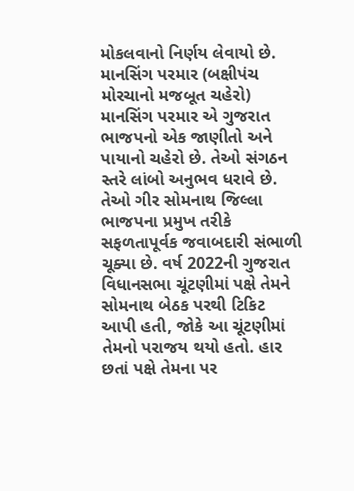મોકલવાનો નિર્ણય લેવાયો છે.
માનસિંગ પરમાર (બક્ષીપંચ મોરચાનો મજબૂત ચહેરો)
માનસિંગ પરમાર એ ગુજરાત ભાજપનો એક જાણીતો અને પાયાનો ચહેરો છે. તેઓ સંગઠન સ્તરે લાંબો અનુભવ ધરાવે છે. તેઓ ગીર સોમનાથ જિલ્લા ભાજપના પ્રમુખ તરીકે સફળતાપૂર્વક જવાબદારી સંભાળી ચૂક્યા છે. વર્ષ 2022ની ગુજરાત વિધાનસભા ચૂંટણીમાં પક્ષે તેમને સોમનાથ બેઠક પરથી ટિકિટ આપી હતી, જોકે આ ચૂંટણીમાં તેમનો પરાજય થયો હતો. હાર છતાં પક્ષે તેમના પર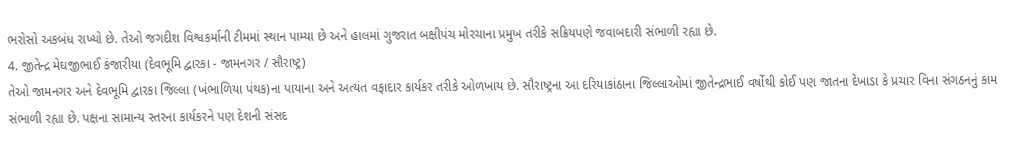ભરોસો અકબંધ રાખ્યો છે. તેઓ જગદીશ વિશ્વકર્માની ટીમમાં સ્થાન પામ્યા છે અને હાલમાં ગુજરાત બક્ષીપંચ મોરચાના પ્રમુખ તરીકે સક્રિયપણે જવાબદારી સંભાળી રહ્યા છે.
4. જીતેન્દ્ર મેઘજીભાઈ કંજારીયા (દેવભૂમિ દ્વારકા - જામનગર / સૌરાષ્ટ્ર)
તેઓ જામનગર અને દેવભૂમિ દ્વારકા જિલ્લા (ખંભાળિયા પંથક)ના પાયાના અને અત્યંત વફાદાર કાર્યકર તરીકે ઓળખાય છે. સૌરાષ્ટ્રના આ દરિયાકાંઠાના જિલ્લાઓમાં જીતેન્દ્રભાઈ વર્ષોથી કોઈ પણ જાતના દેખાડા કે પ્રચાર વિના સંગઠનનું કામ સંભાળી રહ્યા છે. પક્ષના સામાન્ય સ્તરના કાર્યકરને પણ દેશની સંસદ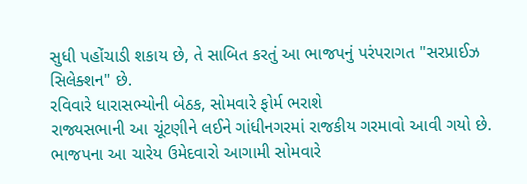સુધી પહોંચાડી શકાય છે, તે સાબિત કરતું આ ભાજપનું પરંપરાગત "સરપ્રાઈઝ સિલેક્શન" છે.
રવિવારે ધારાસભ્યોની બેઠક, સોમવારે ફોર્મ ભરાશે
રાજ્યસભાની આ ચૂંટણીને લઈને ગાંધીનગરમાં રાજકીય ગરમાવો આવી ગયો છે. ભાજપના આ ચારેય ઉમેદવારો આગામી સોમવારે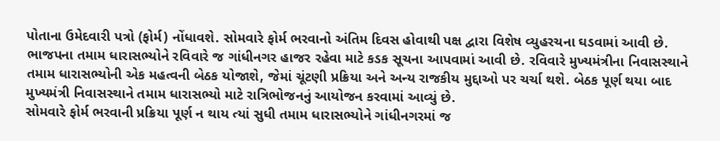પોતાના ઉમેદવારી પત્રો (ફોર્મ) નોંધાવશે. સોમવારે ફોર્મ ભરવાનો અંતિમ દિવસ હોવાથી પક્ષ દ્વારા વિશેષ વ્યુહરચના ઘડવામાં આવી છે. ભાજપના તમામ ધારાસભ્યોને રવિવારે જ ગાંધીનગર હાજર રહેવા માટે કડક સૂચના આપવામાં આવી છે. રવિવારે મુખ્યમંત્રીના નિવાસસ્થાને તમામ ધારાસભ્યોની એક મહત્વની બેઠક યોજાશે, જેમાં ચૂંટણી પ્રક્રિયા અને અન્ય રાજકીય મુદ્દાઓ પર ચર્ચા થશે. બેઠક પૂર્ણ થયા બાદ મુખ્યમંત્રી નિવાસસ્થાને તમામ ધારાસભ્યો માટે રાત્રિભોજનનું આયોજન કરવામાં આવ્યું છે.
સોમવારે ફોર્મ ભરવાની પ્રક્રિયા પૂર્ણ ન થાય ત્યાં સુધી તમામ ધારાસભ્યોને ગાંધીનગરમાં જ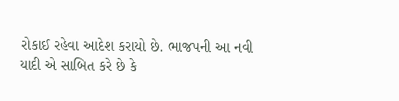રોકાઈ રહેવા આદેશ કરાયો છે. ભાજપની આ નવી યાદી એ સાબિત કરે છે કે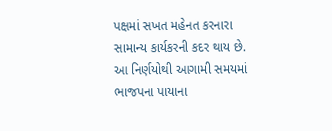પક્ષમાં સખત મહેનત કરનારા સામાન્ય કાર્યકરની કદર થાય છે. આ નિર્ણયોથી આગામી સમયમાં ભાજપના પાયાના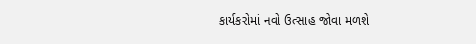કાર્યકરોમાં નવો ઉત્સાહ જોવા મળશે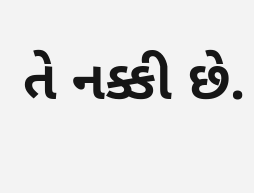તે નક્કી છે.